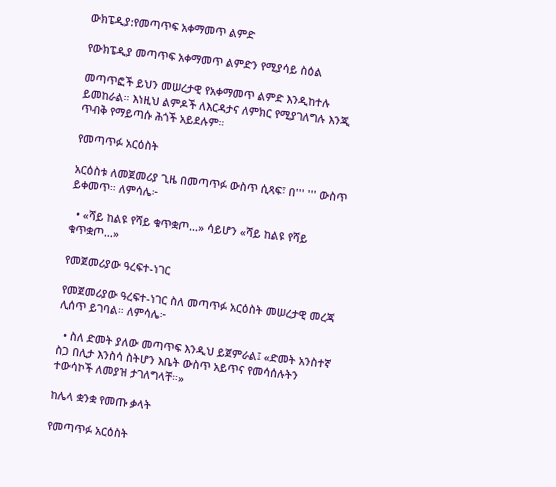ውክፔዲያ:የመጣጥፍ አቀማመጥ ልምድ

የውክፔዲያ መጣጥፍ አቀማመጥ ልምድን የሚያሳይ ስዕል

መጣጥፎች ይህን መሠረታዊ የአቀማመጥ ልምድ እንዲከተሉ ይመከራል። እነዚህ ልምዶች ለእርዳታና ለምክር የሚያገለግሉ እንጂ ጥብቅ የማይጣሱ ሕጎች አይደሉም።

የመጣጥፉ አርዕስት

አርዕስቱ ለመጀመሪያ ጊዜ በመጣጥፉ ውስጥ ሲጻፍ፣ በ''' ''' ውስጥ ይቀመጥ። ለምሳሌ፦

  • «ሻይ ከልዩ የሻይ ቁጥቋጦ...» ሳይሆን «ሻይ ከልዩ የሻይ ቁጥቋጦ...»

የመጀመሪያው ዓረፍተ-ነገር

የመጀመሪያው ዓረፍተ-ነገር ስለ መጣጥፉ አርዕስት መሠረታዊ መረጃ ሊሰጥ ይገባል። ለምሳሌ፦

  • ስለ ድመት ያለው መጣጥፍ እንዲህ ይጀምራል፤ «ድመት አንስተኛ ስጋ በሊታ እንስሳ ስትሆን እቤት ውስጥ አይጥና የመሳሰሉትን ተውሳኮች ለመያዝ ታገለግላቸ።»

ከሌላ ቋንቋ የመጡ ቃላት

የመጣጥፉ አርዕስት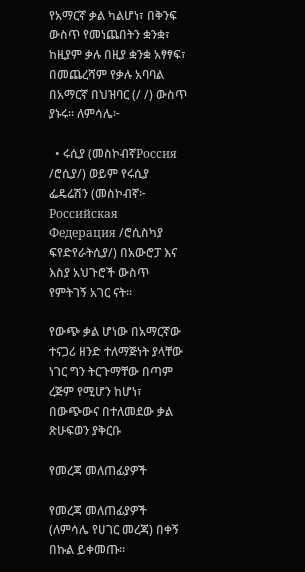የአማርኛ ቃል ካልሆነ፣ በቅንፍ ውስጥ የመነጨበትን ቋንቋ፣ ከዚያም ቃሉ በዚያ ቋንቋ አፃፃፍ፣ በመጨረሻም የቃሉ አባባል በአማርኛ በህዝባር (/ /) ውስጥ ያኑሩ። ለምሳሌ፦

  • ሩሲያ (መስኮብኛРоссия /ሮሲያ/) ወይም የሩሲያ ፌዴሬሽን (መስኮብኛ፦ Российская Федерация /ሮሲስካያ ፍየድየራትሲያ/) በአውሮፓ እና እስያ አህጉሮች ውስጥ የምትገኝ አገር ናት።

የውጭ ቃል ሆነው በአማርኛው ተናጋሪ ዘንድ ተለማጅነት ያላቸው ነገር ግን ትርጉማቸው በጣም ረጅም የሚሆን ከሆነ፣ በውጭውና በተለመደው ቃል ጽሁፍወን ያቅርቡ

የመረጃ መለጠፊያዎች

የመረጃ መለጠፊያዎች (ለምሳሌ የሀገር መረጃ) በቀኝ በኩል ይቀመጡ።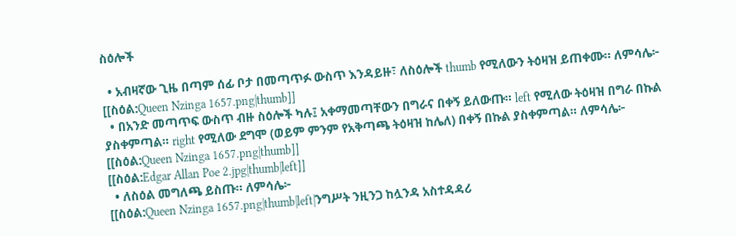ስዕሎች

  • አብዛኛው ጊዜ በጣም ሰፊ ቦታ በመጣጥፉ ውስጥ እንዳይዙ፣ ለስዕሎች thumb የሚለውን ትዕዛዝ ይጠቀሙ። ለምሳሌ፦
[[ስዕል:Queen Nzinga 1657.png|thumb]]
  • በአንድ መጣጥፍ ውስጥ ብዙ ስዕሎች ካሉ፤ አቀማመጣቸውን በግራና በቀኝ ይለውጡ። left የሚለው ትዕዛዝ በግራ በኩል ያስቀምጣል። right የሚለው ደግሞ (ወይም ምንም የአቅጣጫ ትዕዛዝ ከሌለ) በቀኝ በኩል ያስቀምጣል። ለምሳሌ፦
[[ስዕል:Queen Nzinga 1657.png|thumb]]
[[ስዕል:Edgar Allan Poe 2.jpg|thumb|left]]
  • ለስዕል መግለጫ ይስጡ። ለምሳሌ፦
[[ስዕል:Queen Nzinga 1657.png|thumb|left|ንግሥት ንዚንጋ ከሏንዳ አስተዳዳሪ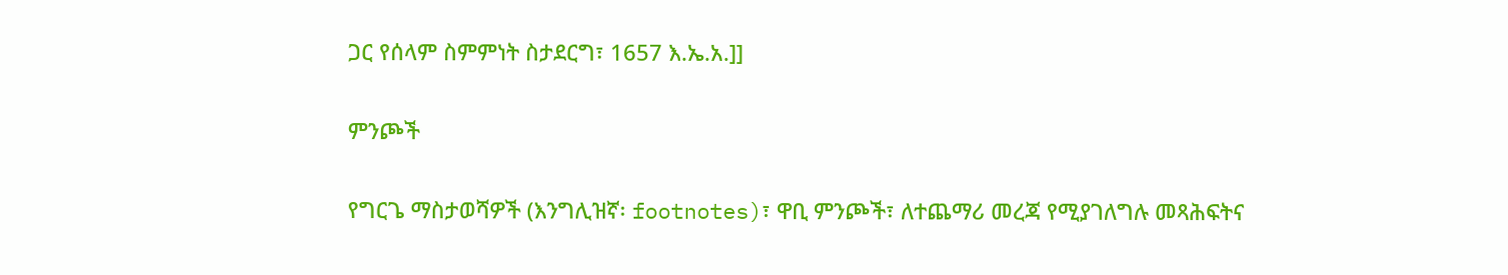ጋር የሰላም ስምምነት ስታደርግ፣ 1657 እ.ኤ.አ.]]

ምንጮች

የግርጌ ማስታወሻዎች (እንግሊዝኛ፡ footnotes)፣ ዋቢ ምንጮች፣ ለተጨማሪ መረጃ የሚያገለግሉ መጻሕፍትና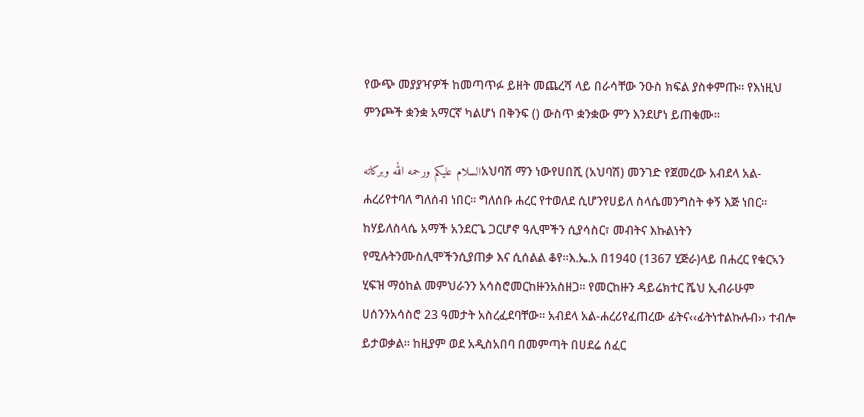የውጭ መያያዣዎች ከመጣጥፉ ይዘት መጨረሻ ላይ በራሳቸው ንዑስ ክፍል ያስቀምጡ። የእነዚህ ምንጮች ቋንቋ አማርኛ ካልሆነ በቅንፍ () ውስጥ ቋንቋው ምን እንደሆነ ይጠቁሙ።

السلام عليكم ورحمه الله وبركاتهአህባሽ ማን ነውየሀበሺ (አህባሽ) መንገድ የጀመረው አብደላ አል-ሐረሪየተባለ ግለሰብ ነበር፡፡ ግለሰቡ ሐረር የተወለደ ሲሆንየሀይለ ስላሴመንግስት ቀኝ እጅ ነበር፡፡ ከሃይለስላሴ አማች አንደርጌ ጋርሆኖ ዓሊሞችን ሲያሳስር፣ መብትና እኩልነትን የሚሉትንሙስሊሞችንሲያጠቃ እና ሲሰልል ቆየ፡፡እ.ኤ.አ በ1940 (1367 ሂጅራ)ላይ በሐረር የቁርኣን ሂፍዝ ማዕከል መምህራንን አሳስሮመርከዙንአስዘጋ፡፡ የመርከዙን ዳይሬክተር ሼህ ኢብራሁም ሀሰንንአሳስሮ 23 ዓመታት አስረፈደባቸው፡፡ አብደላ አል-ሐረሪየፈጠረው ፊትና‹‹ፊትነተልኩሉብ›› ተብሎ ይታወቃል፡፡ ከዚያም ወደ አዲስአበባ በመምጣት በሀደሬ ሰፈር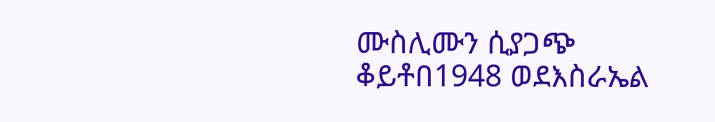ሙስሊሙን ሲያጋጭ ቆይቶበ1948 ወደእስራኤል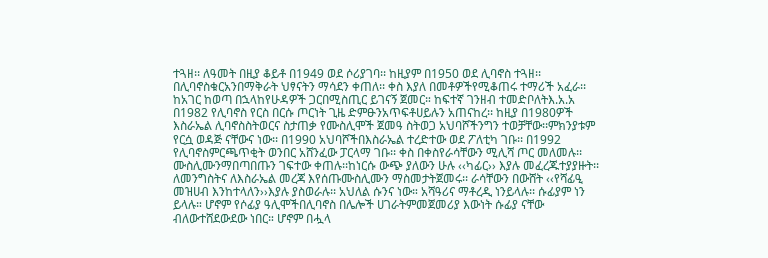ተጓዘ፡፡ ለዓመት በዚያ ቆይቶ በ1949 ወደ ሶሪያገባ፡፡ ከዚያም በ1950 ወደ ሊባኖስ ተጓዘ፡፡ በሊባኖስቁርአንበማቅራት ህፃናትን ማሳደን ቀጠለ፡፡ ቀስ እያለ በመቶዎችየሚቆጠሩ ተማሪች አፈራ፡፡ ከአገር ከወጣ በኋላከየሁዳዎች ጋርበሚስጢር ይገናኝ ጀመር። ከፍተኛ ገንዘብ ተመድቦለትእ.አ.አ በ1982 የሊባኖስ የርስ በርሱ ጦርነት ጊዜ ድምፁንአጥፍቶሀይሉን አጠናከረ፡፡ ከዚያ በ1980ዎች እስራኤል ሊባኖስስትወርና ስታጠቃ የሙስሊሞች ጀመዓ ስትወጋ አህባሾችንግን ተወቻቸው፡፡ምክንያቱም የርሷ ወዳጅ ናቸውና ነው፡፡ በ1990 አህባሾችበእስራኤል ተረድተው ወደ ፖለቲካ ገቡ፡፡ በ1992 የሊባኖስምርጫጥቂት ወንበር አሸንፈው ፓርላማ ገቡ፡፡ ቀስ በቀስየራሳቸውን ሚሊሻ ጦር መለመሉ፡፡ ሙስሊሙንማበጣበጡን ገፍተው ቀጠሉ፡፡ከነርሱ ውጭ ያለውን ሁሉ ‹‹ካፊር›› እያሉ መፈረጁተያያዙት፡፡ ለመንግስትና ለእስራኤል መረጃ እየሰጡሙስሊሙን ማስመታትጀመሩ፡፡ ራሳቸውን በውሸት ‹‹የሻፊዒ መዝሀብ እንከተላለን››እያሉ ያስወራሉ፡፡ አህለል ሱንና ነው። አሻዓሪና ማቶረዲ ነንይላሉ፡፡ ሱፊያም ነን ይላሉ። ሆኖም የሶፊያ ዓሊሞችበሊባኖስ በሌሎች ሀገራትምመጀመሪያ እውነት ሱፊያ ናቸው ብለውተሸደውደው ነበር። ሆኖም በሗላ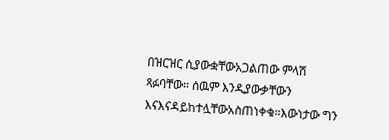በዝርዝር ሲያውቋቸውአጋልጠው ምላሽ ጻፉባቸው። ሰዉም እንዲያውቃቸውን እናእናዳይከተሏቸውአስጠነቀቁ።እውነታው ግን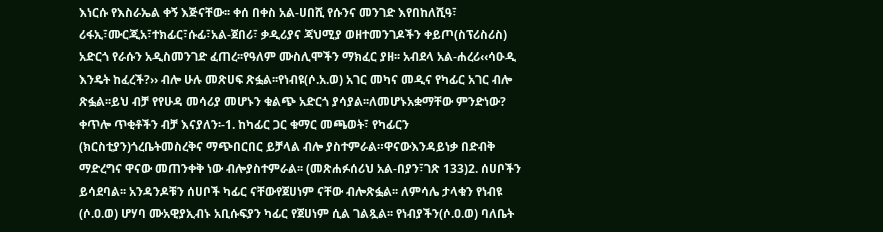እነርሱ የእስራኤል ቀኝ እጅናቸው፡፡ ቀሰ በቀስ አል-ሀበሺ የሱንና መንገድ እየበከለሺዓ፣ ሪፋኢ፣ሙርጂአ፣ተክፊር፣ሱፊ፣አል-ጀበሪ፣ ቃዲሪያና ጃህሚያ ወዘተመንገዶችን ቀይጦ(ስፕሪስሪስ) አድርጎ የራሱን አዲስመንገድ ፈጠረ፡፡የዓለም ሙስሊሞችን ማክፈር ያዘ፡፡ አብደላ አል-ሐረሪ‹‹ሳዑዲ እንዴት ከፈረች?›› ብሎ ሁሉ መጽሀፍ ጽፏል፡፡የነብዩ(ሶ.አ.ወ) አገር መካና መዲና የካፊር አገር ብሎ ጽፏል፡፡ይህ ብቻ የየሁዳ መሳሪያ መሆኑን ቁልጭ አድርጎ ያሳያል፡፡ለመሆኑአቋማቸው ምንድነው? ቀጥሎ ጥቂቶችን ብቻ እናያለን፡-1. ከካፊር ጋር ቁማር መጫወት፣ የካፊርን (ክርስቲያን)ጎረቤትመስረቅና ማጭበርበር ይቻላል ብሎ ያስተምራል።ዋናውእንዳይነቃ በድብቅ ማድረግና ዋናው መጠንቀቅ ነው ብሎያስተምራል፡፡ (መጽሐፉሰሪህ አል-በያን፣ገጽ 133)2. ሰሀቦችን ይሳደባል፡፡ አንዳንዶቹን ሰሀቦች ካፊር ናቸውየጀሀነም ናቸው ብሎጽፏል፡፡ ለምሳሌ ታላቁን የነብዩ (ሶ.ዐ.ወ) ሆሃባ ሙአዊያኢብኑ አቢሱፍያን ካፊር የጀሀነም ሲል ገልጿል፡፡ የነብያችን(ሶ.ዐ.ወ) ባለቤት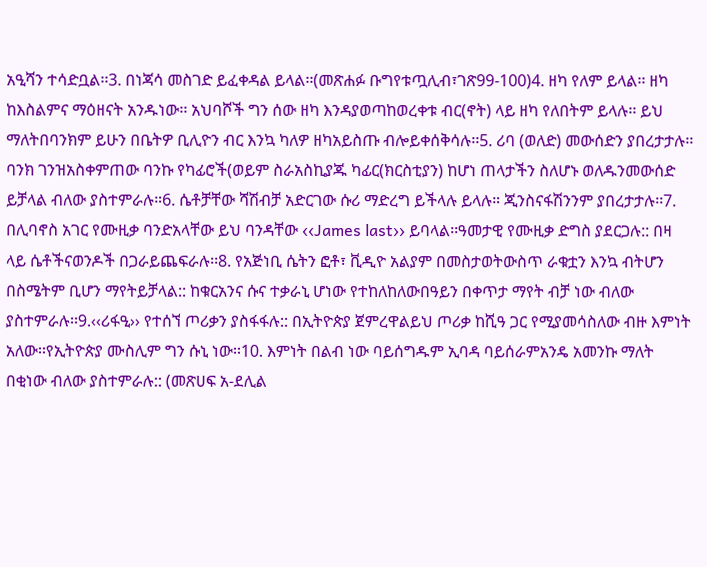አዒሻን ተሳድቧል፡፡3. በነጃሳ መስገድ ይፈቀዳል ይላል፡፡(መጽሐፉ ቡግየቱጧሊብ፣ገጽ99-100)4. ዘካ የለም ይላል፡፡ ዘካ ከእስልምና ማዕዘናት አንዱነው፡፡ አህባሾች ግን ሰው ዘካ እንዳያወጣከወረቀቱ ብር(ኖት) ላይ ዘካ የለበትም ይላሉ፡፡ ይህ ማለትበባንክም ይሁን በቤትዎ ቢሊዮን ብር እንኳ ካለዎ ዘካአይስጡ ብሎይቀሰቅሳሉ፡፡5. ሪባ (ወለድ) መውሰድን ያበረታታሉ፡፡ ባንክ ገንዝአስቀምጠው ባንኩ የካፊሮች(ወይም ስራአስኪያጁ ካፊር(ክርስቲያን) ከሆነ ጠላታችን ስለሆኑ ወለዱንመውሰድ ይቻላል ብለው ያስተምራሉ።6. ሴቶቻቸው ሻሽብቻ አድርገው ሱሪ ማድረግ ይችላሉ ይላሉ። ጂንስናፋሽንንም ያበረታታሉ፡፡7. በሊባኖስ አገር የሙዚቃ ባንድአላቸው ይህ ባንዳቸው ‹‹James last›› ይባላል፡፡ዓመታዊ የሙዚቃ ድግስ ያደርጋሉ:: በዛ ላይ ሴቶችናወንዶች በጋራይጨፍራሉ፡፡8. የአጅነቢ ሴትን ፎቶ፣ ቪዲዮ አልያም በመስታወትውስጥ ራቁቷን እንኳ ብትሆን በስሜትም ቢሆን ማየትይቻላል:: ከቁርአንና ሱና ተቃራኒ ሆነው የተከለከለውበዓይን በቀጥታ ማየት ብቻ ነው ብለው ያስተምራሉ፡፡9.‹‹ሪፋዒ›› የተሰኘ ጦሪቃን ያስፋፋሉ:: በኢትዮጵያ ጀምረዋልይህ ጦሪቃ ከሺዓ ጋር የሚያመሳስለው ብዙ እምነት አለው፡፡የኢትዮጵያ ሙስሊም ግን ሱኒ ነው፡፡10. እምነት በልብ ነው ባይሰግዱም ኢባዳ ባይሰራምአንዴ አመንኩ ማለት በቂነው ብለው ያስተምራሉ:: (መጽሀፍ አ-ደሊል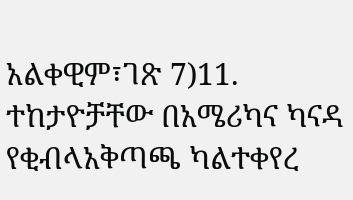አልቀዊም፣ገጽ 7)11. ተከታዮቻቸው በአሜሪካና ካናዳ የቂብላአቅጣጫ ካልተቀየረ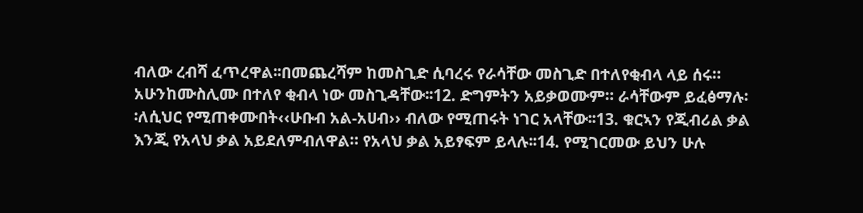ብለው ረብሻ ፈጥረዋል፡፡በመጨረሻም ከመስጊድ ሲባረሩ የራሳቸው መስጊድ በተለየቂብላ ላይ ሰሩ። አሁንከሙስሊሙ በተለየ ቂብላ ነው መስጊዳቸው፡፡12. ድግምትን አይቃወሙም። ራሳቸውም ይፈፅማሉ፡፡ለሲህር የሚጠቀሙበት‹‹ሁቡብ አል-አሀብ›› ብለው የሚጠሩት ነገር አላቸው፡፡13. ቁርኣን የጂብሪል ቃል እንጂ የአላህ ቃል አይደለምብለዋል። የአላህ ቃል አይፃፍም ይላሉ፡፡14. የሚገርመው ይህን ሁሉ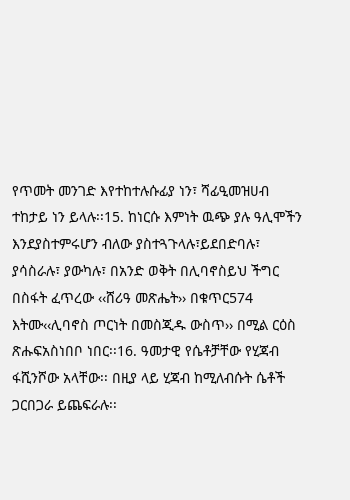የጥመት መንገድ እየተከተሉሱፊያ ነን፣ ሻፊዒመዝሀብ ተከታይ ነን ይላሉ፡፡15. ከነርሱ እምነት ዉጭ ያሉ ዓሊሞችን እንደያስተምሩሆን ብለው ያስተጓጉላሉ፣ይደበድባሉ፣ ያሳስራሉ፣ ያውካሉ፣ በአንድ ወቅት በሊባኖስይህ ችግር በስፋት ፈጥረው ‹‹ሸሪዓ መጽሔት›› በቁጥር574 እትሙ‹‹ሊባኖስ ጦርነት በመስጂዱ ውስጥ›› በሚል ርዕስ ጽሑፍአስነበቦ ነበር፡፡16. ዓመታዊ የሴቶቻቸው የሂጃብ ፋሺንሾው አላቸው፡፡ በዚያ ላይ ሂጃብ ከሚለብሱት ሴቶች ጋርበጋራ ይጨፍራሉ፡፡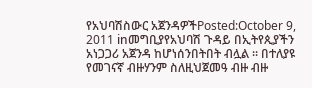የአህባሽስውር አጀንዳዎችPosted:October 9, 2011 inመግቢያየአህባሽ ጉዳይ በኢትየጲያችን አነጋጋሪ አጀንዳ ከሆነሰንበትበት ብሏል ። በተለያዩ የመገናኛ ብዙሃንም ስለዚህጀመዓ ብዙ ብዙ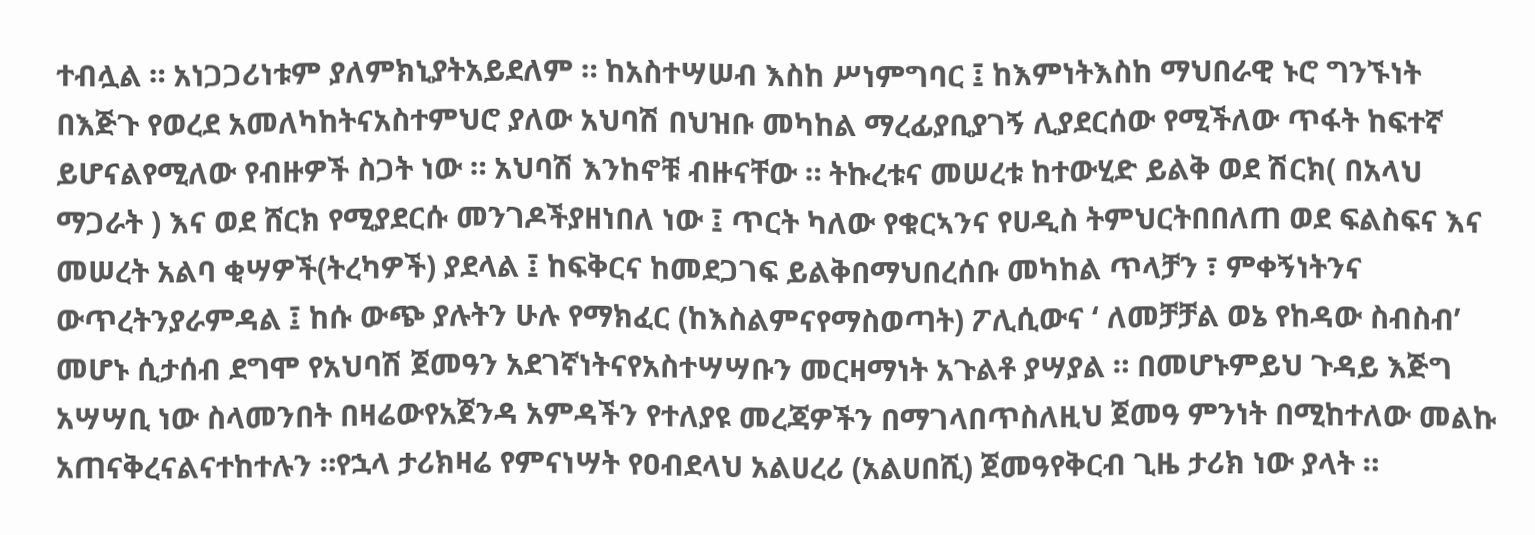ተብሏል ። አነጋጋሪነቱም ያለምክኒያትአይደለም ። ከአስተሣሠብ እስከ ሥነምግባር ፤ ከእምነትእስከ ማህበራዊ ኑሮ ግንኙነት በእጅጉ የወረደ አመለካከትናአስተምህሮ ያለው አህባሽ በህዝቡ መካከል ማረፊያቢያገኝ ሊያደርሰው የሚችለው ጥፋት ከፍተኛ ይሆናልየሚለው የብዙዎች ስጋት ነው ። አህባሽ እንከኖቹ ብዙናቸው ። ትኩረቱና መሠረቱ ከተውሂድ ይልቅ ወደ ሽርክ( በአላህ ማጋራት ) እና ወደ ሸርክ የሚያደርሱ መንገዶችያዘነበለ ነው ፤ ጥርት ካለው የቁርኣንና የሀዲስ ትምህርትበበለጠ ወደ ፍልስፍና እና መሠረት አልባ ቂሣዎች(ትረካዎች) ያደላል ፤ ከፍቅርና ከመደጋገፍ ይልቅበማህበረሰቡ መካከል ጥላቻን ፣ ምቀኝነትንና ውጥረትንያራምዳል ፤ ከሱ ውጭ ያሉትን ሁሉ የማክፈር (ከእስልምናየማስወጣት) ፖሊሲውና ‘ ለመቻቻል ወኔ የከዳው ስብስብ’ መሆኑ ሲታሰብ ደግሞ የአህባሽ ጀመዓን አደገኛነትናየአስተሣሣቡን መርዛማነት አጉልቶ ያሣያል ። በመሆኑምይህ ጉዳይ እጅግ አሣሣቢ ነው ስላመንበት በዛሬውየአጀንዳ አምዳችን የተለያዩ መረጃዎችን በማገላበጥስለዚህ ጀመዓ ምንነት በሚከተለው መልኩ አጠናቅረናልናተከተሉን ።የኋላ ታሪክዛሬ የምናነሣት የዐብደላህ አልሀረሪ (አልሀበሺ) ጀመዓየቅርብ ጊዜ ታሪክ ነው ያላት ።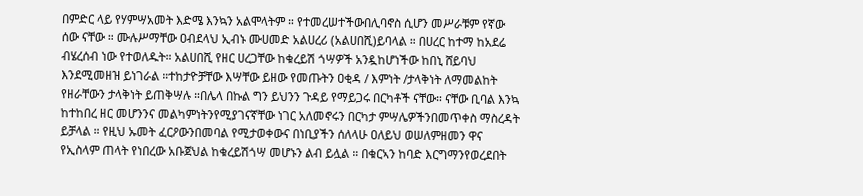በምድር ላይ የሃምሣአመት እድሜ እንኳን አልሞላትም ። የተመረሠተችውበሊባኖስ ሲሆን መሥራቹም የኛው ሰው ናቸው ። ሙሉሥማቸው ዐብደላህ ኢብኑ ሙሀመድ አልሀረሪ (አልሀበሺ)ይባላል ። በሀረር ከተማ ከአደሬ ብሄረሰብ ነው የተወለዱት። አልሀበሺ የዘር ሀረጋቸው ከቁረይሽ ጎሣዎች አንዷከሆነችው ከበኒ ሸይባህ እንደሚመዘዝ ይነገራል ።ተከታዮቻቸው እሣቸው ይዘው የመጡትን ዐቂዳ / እምነት /ታላቅነት ለማመልከት የዘራቸውን ታላቅነት ይጠቅሣሉ ።በሌላ በኩል ግን ይህንን ጉዳይ የማይጋሩ በርካቶች ናቸው። ናቸው ቢባል እንኳ ከተከበረ ዘር መሆንንና መልካምነትንየሚያገናኛቸው ነገር አለመኖሩን በርካታ ምሣሌዎችንበመጥቀስ ማስረዳት ይቻላል ። የዚህ ኡመት ፈርዖውንበመባል የሚታወቀውና በነቢያችን ሰለላሁ ዐለይህ ወሠለምዘመን ዋና የኢስላም ጠላት የነበረው አቡጀህል ከቁረይሽጎሣ መሆኑን ልብ ይሏል ። በቁርኣን ከባድ እርግማንየወረደበት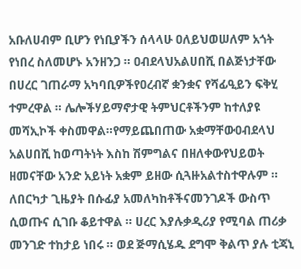አቡለሀብም ቢሆን የነቢያችን ሰላላሁ ዐለይህወሠለም አጎት የነበረ ስለመሆኑ አንዘንጋ ። ዐብደላህአልሀበሺ በልጅነታቸው በሀረር ገጠራማ አካባቢዎችየዐረብኛ ቋንቋና የሻፊዒይን ፍቅሂ ተምረዋል ። ሌሎችሃይማኖታዊ ትምህርቶችንም ከተለያዩ መሻኢኮች ቀስመዋል።የማይጨበጠው አቋማቸውዐብደላህ አልሀበሺ ከወጣትነት እስከ ሽምግልና በዘለቀውየህይወት ዘመናቸው አንድ አይነት አቋም ይዘው ሲጓዙአልተስተዋሉም ። ለበርካታ ጊዜያት በሱፊያ አመለካከቶችናመንገዶች ውስጥ ሲወጡና ሲገቡ ቆይተዋል ። ሀረር እያሉቃዲሪያ የሚባል ጠሪቃ መንገድ ተከታይ ነበሩ ። ወደ ጅማሲሄዱ ደግሞ ቅልጥ ያሉ ቲጃኒ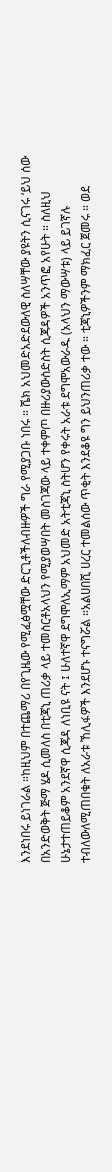እንደነበሩ ይነገራል ።ከዚህም በተጨማሪ በየጊዜው የሚፈፅሟቸው ድርጊቶችለብዙዎች ግራ የሚያጋቡ ነበሩ ። ሼክ አህመድአድደውለዊ ስለሣቸው ያዩትን ሲናገሩ ‘ይህ ሰው በአንድወቅት ጅማ ሄዶ ሲመለስ በቲጃኒ ጠሪቃ ላይ ተመስርቶአላህን የሚያወሣበት መስገጃው ላይ ተቀምጦ በዙሪያውስድስት ሲጃዳዎች አንጥፎ አየሁት ። ስለዚህ ሁኔታተጠይቆም አንደኛዋ ሲጃዳ ለነቢዩ ናት ፤ ሁለተኛዋ ደግሞለኢማም አህመድ አትቲጃኒ ስትሆን የቀሩት አራቱ ደግሞአውራዱ (አላህን ማውሣቱ) ላይ ይገኛሉ ተብለውለሚጠበቁት ለአራቱ ኸሊፋዎች እንደሆኑ ተናግሯል ።አልሀበሺ ሀረር ተመልሰው ጥቂት እንደቆዩ ግን ይህንጠሪቃ ተው ። ቲጃኒዎችንም ማክፈር ጀመሩ ። ወደ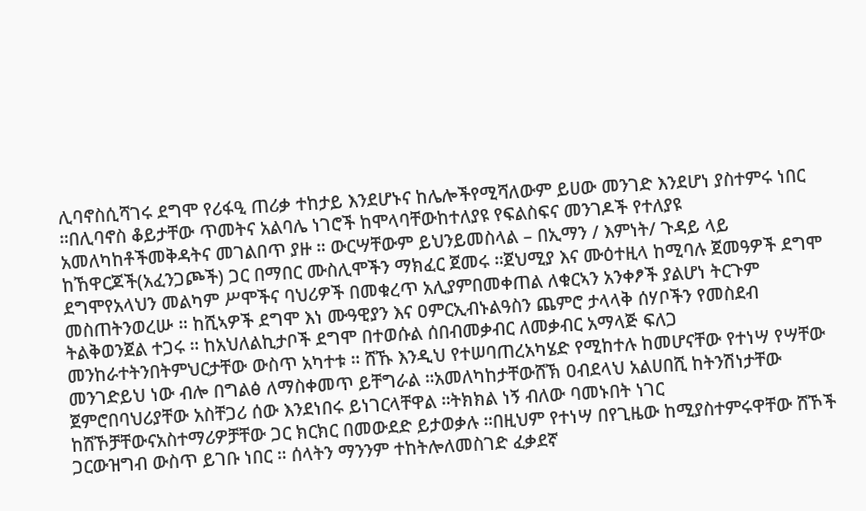ሊባኖስሲሻገሩ ደግሞ የሪፋዒ ጠሪቃ ተከታይ እንደሆኑና ከሌሎችየሚሻለውም ይሀው መንገድ እንደሆነ ያስተምሩ ነበር ።በሊባኖስ ቆይታቸው ጥመትና አልባሌ ነገሮች ከሞላባቸውከተለያዩ የፍልስፍና መንገዶች የተለያዩ አመለካከቶችመቅዳትና መገልበጥ ያዙ ። ውርሣቸውም ይህንይመስላል – በኢማን / እምነት/ ጉዳይ ላይ ከኸዋርጆች(አፈንጋጮች) ጋር በማበር ሙስሊሞችን ማክፈር ጀመሩ ።ጀህሚያ እና ሙዕተዚላ ከሚባሉ ጀመዓዎች ደግሞ ደግሞየአላህን መልካም ሥሞችና ባህሪዎች በመቁረጥ አሊያምበመቀጠል ለቁርኣን አንቀፆች ያልሆነ ትርጉም መስጠትንወረሡ ። ከሺኣዎች ደግሞ እነ ሙዓዊያን እና ዐምርኢብኑልዓስን ጨምሮ ታላላቅ ሰሃቦችን የመስደብ ትልቅወንጀል ተጋሩ ። ከአህለልኪታቦች ደግሞ በተወሱል ሰበብመቃብር ለመቃብር አማላጅ ፍለጋ መንከራተትንበትምህርታቸው ውስጥ አካተቱ ። ሸኹ እንዲህ የተሠባጠረአካሄድ የሚከተሉ ከመሆናቸው የተነሣ የሣቸው መንገድይህ ነው ብሎ በግልፅ ለማስቀመጥ ይቸግራል ።አመለካከታቸውሸኽ ዐብደላህ አልሀበሺ ከትንሽነታቸው ጀምሮበባህሪያቸው አስቸጋሪ ሰው እንደነበሩ ይነገርላቸዋል ።ትክክል ነኝ ብለው ባመኑበት ነገር ከሸኾቻቸውናአስተማሪዎቻቸው ጋር ክርክር በመውደድ ይታወቃሉ ።በዚህም የተነሣ በየጊዜው ከሚያስተምሩዋቸው ሸኾች ጋርውዝግብ ውስጥ ይገቡ ነበር ። ሰላትን ማንንም ተከትሎለመስገድ ፈቃደኛ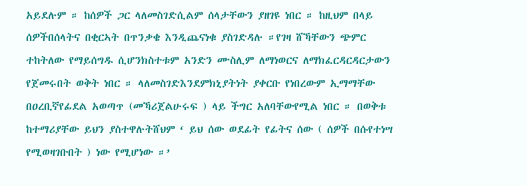አይደሉም ። ከሰዎች ጋር ላለመስገድሲልም ሰላታቸውን ያዘገዩ ነበር ። ከዚህም በላይ ሰዎችበሰላትና በቂርኣት በጥንቃቄ እንዲጨናነቁ ያስገድዳሉ ።የገዛ ሸኻቸውን ጭምር ተከትለው የማይሰግዱ ሲሆንክስተቱም አንድን ሙስሊም ለማነወርና ለማክፈርዳርዳርታውን የጀመሩበት ወቅት ነበር ። ላለመስገድእንደምክኒያትነት ያቀርቡ የነበረውም ኢማማቸው በዐረቢኛየፊደል አወጣጥ (መኻሪጀልሁሩፍ ) ላይ ችግር አለባቸውየሚል ነበር ። በወቅቱ ከተማሪያቸው ይህን ያስተዋሉትሸህም ‘ ይህ ሰው ወደፊት የፊትና ሰው ( ሰዎች በሱየተነሣ የሚወዛገቡበት ) ነው የሚሆነው ።’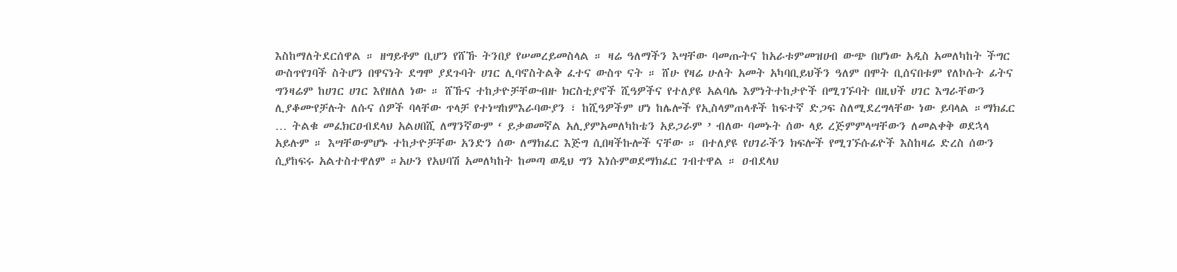እስከማለትደርሰዋል ። ዘግይቶም ቢሆን የሸኹ ትንበያ የሠመረይመስላል ። ዛሬ ዓለማችን እሣቸው ባመጡትና ከአራቱምመዝሀብ ውጭ በሆነው አዲስ አመለካከት ችግር ውስጥየገባች ስትሆን በዋናነት ደግሞ ያደጉባት ሀገር ሊባኖስትልቅ ፈተና ውስጥ ናት ። ሸሁ የዛሬ ሁለት አመት አካባቢይህችን ዓለም በሞት ቢሰናበቱም የለኮሱት ፊትና ግንዛሬም ከሀገር ሀገር እየዘለለ ነው ። ሸኹና ተከታዮቻቸውብዙ ክርስቲያኖች ሺዓዎችና የተለያዩ አልባሌ እምነትተከታዮች በሚገኙባት በዚህች ሀገር እግራቸውን ሊያቆሙየቻሉት ለሱና ሰዎች ባላቸው ጥላቻ የተነሣከምእራባውያን ፣ ከሺዓዎችም ሆነ ከሌሎች የኢስላምጠላቶች ከፍተኛ ድጋፍ ስለሚደረግላቸው ነው ይባላል ።ማክፈር … ትልቁ መፈክርዐብደላህ አልሀበሺ ለማንኛውም ‘ ይቃወመኛል አሊያምአመለካከቴን አይጋራም ’ ብለው ባመኑት ሰው ላይ ረጅምምላሣቸውን ለመልቀቅ ወደኋላ አይሉም ። እሣቸውምሆኑ ተከታዮቻቸው አንድን ሰው ለማክፈር እጅግ ሲበዛችኩሎች ናቸው ። በተለያዩ የሀገራችን ክፍሎች የሚገኙሱፊዮች እስከዛሬ ድረስ ሰውን ሲያከፍሩ አልተስተዋለም ።አሁን የአህባሽ አመለካከት ከመጣ ወዲህ ግን እነሱምወደማክፈር ገብተዋል ። ዐብደላህ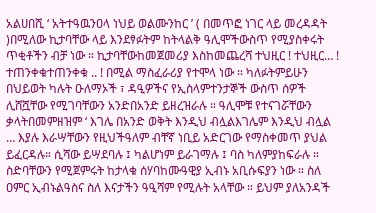አልሀበሺ ‘ አትተዓዉንዐላ ነህይ ወልሙንከር ’ ( በመጥፎ ነገር ላይ መረዳዳት )በሚለው ኪታባቸው ላይ እንደፃፉትም ከትላልቅ ዓሊሞችውስጥ የሚያስቀሩት ጥቂቶችን ብቻ ነው ። ኪታባቸውከመጀመሪያ እስከመጨረሻ ተህዚር ! ተህዚር… ! ተጠንቀቁተጠንቀቁ .. ! በሚል ማስፈራሪያ የተሞላ ነው ። ካለፉትምይሁን በህይወት ካሉት ዑለማኦች ፣ ዳዒዎችና የኢስላምተንታኞች ውስጥ ሰዎች ሊሸሿቸው የሚገባቸውን አንድበአንድ ይዘረዝራሉ ። ዓሊሞቹ የተናገሯቸውን ቃላትበመምዘዝም ‘ እገሌ በአንድ ወቅት እንዲህ ብሏልእገሌም እንዲህ ብሏል … እያሉ እራሣቸውን የዚህችዓለም ብቸኛ ነቢይ አድርገው የማስቀመጥ ያህል ይፈርዳሉ። ሲሻው ይሣደባሉ ፤ ካልሆነም ይራገማሉ ፤ ባስ ካለምያከፍራሉ ። ስድባቸውን የሚጀምሩት ከታላቁ ሰሃባከሙዓዊያ ኢብኑ አቢሱፍያን ነው ። ስለ ዐምር ኢብኑልዓስና ስለ እናታችን ዓዒሻም የሚሉት አላቸው ። ይህም ያለአንዳች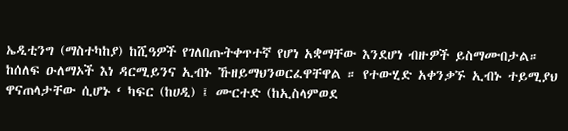ኤዲቲንግ (ማስተካከያ) ከሺዓዎች የገለበጡትቀጥተኛ የሆነ አቋማቸው እንደሆነ ብዙዎች ይስማሙበታል። ከሰለፍ ዑለማኦች እነ ዳርሚይንና ኢብኑ ኹዘይማህንወርፈዋቸዋል ። የተውሂድ አቀንቃኙ ኢብኑ ተይሚያህ ዋናጠላታቸው ሲሆኑ ‘ ካፍር (ከሀዲ) ፤ ሙርተድ (ከኢስላምወደ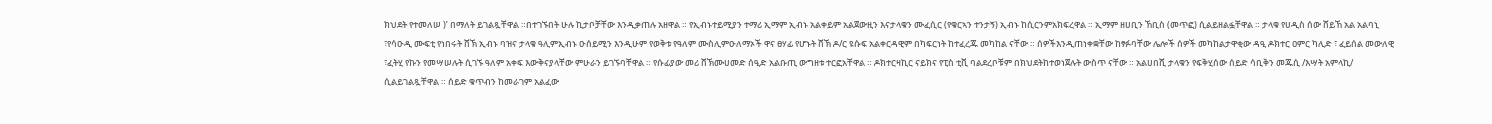ክህደት የተመለሠ )’ በማለት ይገልጿቸዋል ።በተገኙበት ሁሉ ኪታቦቻቸው እንዲቃጠሉ አዘዋል ። የኢብኑተይሚያን ተማሪ ኢማም ኢብኑ አልቀይም አልጀውዚን እናታላቁን ሙፈሲር (የቁርኣን ተንታኝ) ኢብኑ ከሲርንምአክፍረዋል ። ኢማም ዘሀቢን ኸቢስ (መጥፎ) ሲልይዘልፏቸዋል ። ታላቁ የሀዲስ ሰው ሸይኸ አል አልባኒ ፣የሳዑዲ ሙፍቲ የነበሩት ሸኽ ኢብኑ ባዝና ታላቁ ዓሊምኢብኑ ዑሰይሚን እንዲሁም የወቅቱ የዓለም ሙስሊምዑለማኦች ዋና ፀሃፊ የሆኑት ሸኽ ዶ/ር ዩሱፍ አልቀርዳዊም በካፍርነት ከተፈረጁ መካከል ናቸው ። ሰዎችእንዲጠነቀቋቸው ከፃፉባቸው ሌሎች ሰዎች መካከልታዋቂው ዳዒ ዶክተር ዐምር ካሊድ ፣ ፈይሰል መውለዊ ፣ፈትሂ የኩን የመሣሠሉት ሲገኙ ዓለም አቀፍ እውቅናያላቸው ምሁራን ይገኙባቸዋል ። የሱፊያው መሪ ሸኽሙሀመድ ሰዒድ አልቡጢ ውግዘቱ ተርፎአቸዋል ። ዶክተርዛኪር ናይክና የፒስ ቲቪ ባልደረቦቹም በክህደትከተወነጀሉት ውስጥ ናቸው ። አልሀበሺ ታላቁን የፍቅሂሰው ሰይድ ሳቢቅን መጁሲ /እሣት አምላኪ/ ሲልይገልጿቸዋል ። ሰይድ ቁጥብን ከመራገም አልፈው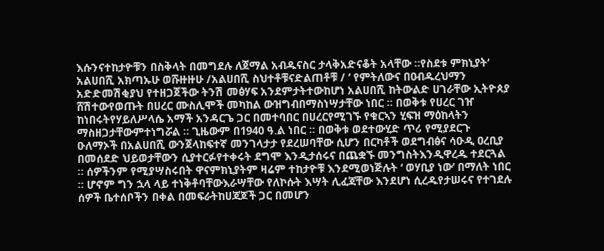እሱንናተከታዮቹን በስቅላት በመግደሉ ለጀማል አብዱናስር ታላቅአድናቆት አላቸው ።የስደቱ ምክኒያት‘ አልሀበሺ አክጣኡሁ ወሹዙዙሁ /አልሀበሺ ስህተቶቹናድልጠቶቹ / ’ የምትለውና በዐብዱረህማን አድድመሽቂያህ የተዘጋጀችው ትንሽ መፅሃፍ አንደምታትተውከሆነ አልሀበሺ ከትውልድ ሀገራቸው ኢትዮጰያ ሸሽተውየወጡት በሀረር ሙስሊሞች መካከል ውዝግብበማስነሣታቸው ነበር ። በወቅቱ የሀረር ገዠ ከነበሩትየሃይለሥላሴ አማች አንዳርጌ ጋር በመተባበር በሀረርየሚገኙ የቁርኣን ሂፍዝ ማዕከላትን ማስዘጋታቸውምተነግሯል ። ጊዜውም በ1940 ዓ.ል ነበር ። በወቅቱ ወደተውሂድ ጥሪ የሚያደርጉ ዑለማኦች በአልሀበሺ ውንጀላከፍተኛ መንገላታታ የደረሠባቸው ሲሆን በርካቶች ወደግብፅና ሳዑዲ ዐረቢያ በመሰደድ ህይወታቸውን ሲያተርፉየተቀሩት ደግሞ እንዲታሰሩና በጨቋኙ መንግስትእንዲዋረዱ ተደርጓል ። ሰዎችንም የሚያሣስሩበት ዋናምክኒያትም ዛሬም ተከታዮቹ እንደሚወነጅሉት ‘ ወሃቢያ ነው’ በማለት ነበር ። ሆኖም ግን ኋላ ላይ ተነቅቶባቸውእራሣቸው የለኮሱት እሣት ሊፈጃቸው እንደሆነ ሲረዱየታሠሩና የተገደሉ ሰዎች ቤተሰቦችን በቀል በመፍራትከሀጃጆች ጋር በመሆን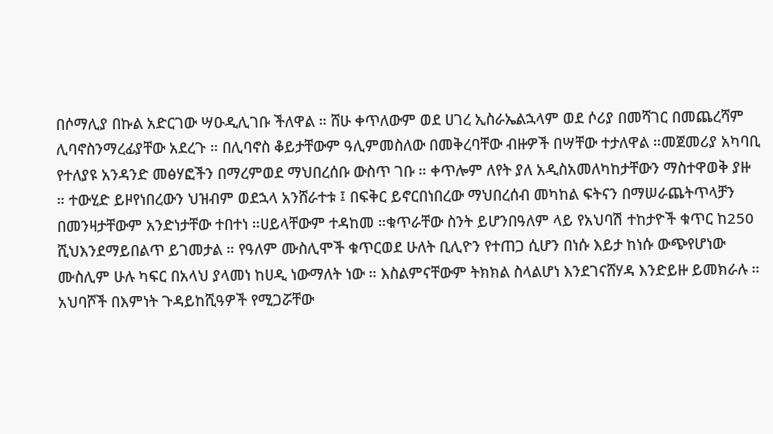በሶማሊያ በኩል አድርገው ሣዑዲሊገቡ ችለዋል ። ሸሁ ቀጥለውም ወደ ሀገረ ኢስራኤልኋላም ወደ ሶሪያ በመሻገር በመጨረሻም ሊባኖስንማረፊያቸው አደረጉ ። በሊባኖስ ቆይታቸውም ዓሊምመስለው በመቅረባቸው ብዙዎች በሣቸው ተታለዋል ።መጀመሪያ አካባቢ የተለያዩ አንዳንድ መፅሃፎችን በማረምወደ ማህበረሰቡ ውስጥ ገቡ ። ቀጥሎም ለየት ያለ አዲስአመለካከታቸውን ማስተዋወቅ ያዙ ። ተውሂድ ይዞየነበረውን ህዝብም ወደኋላ አንሸራተቱ ፤ በፍቅር ይኖርበነበረው ማህበረሰብ መካከል ፍትናን በማሠራጨትጥላቻን በመንዛታቸውም አንድነታቸው ተበተነ ።ሀይላቸውም ተዳከመ ።ቁጥራቸው ስንት ይሆንበዓለም ላይ የአህባሽ ተከታዮች ቁጥር ከ250 ሺህእንደማይበልጥ ይገመታል ። የዓለም ሙስሊሞች ቁጥርወደ ሁለት ቢሊዮን የተጠጋ ሲሆን በነሱ እይታ ከነሱ ውጭየሆነው ሙስሊም ሁሉ ካፍር በአላህ ያላመነ ከሀዲ ነውማለት ነው ። እስልምናቸውም ትክክል ስላልሆነ እንደገናሸሃዳ እንድይዙ ይመክራሉ ። አህባሾች በእምነት ጉዳይከሺዓዎች የሚጋሯቸው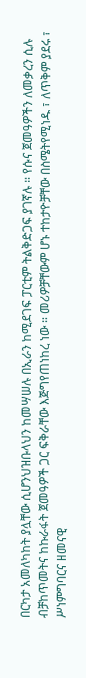በርካታ አመለካከት ያሏቸው ሲሆንህዝቡላህን ከመሣሠሉ በኢራን ከሚደገፍ ፓርቲም ትልቅድጋፍ ያገኛሉ ። የሱና ጀመዓዎችን ለመቃረን ሲሉ ብቻከጥመትና ከኩራፋት ጀመዓዎች ጋር ፍቅራቸው እጅግየጠነከረ ነው ። መሪዎቻቸውም ሆኑ ተከታዮቻቸው በስሜትየሚነዱ ፣ ለጥቅም ያደሩ ፣ ሥነምግባርና ዘመናዊ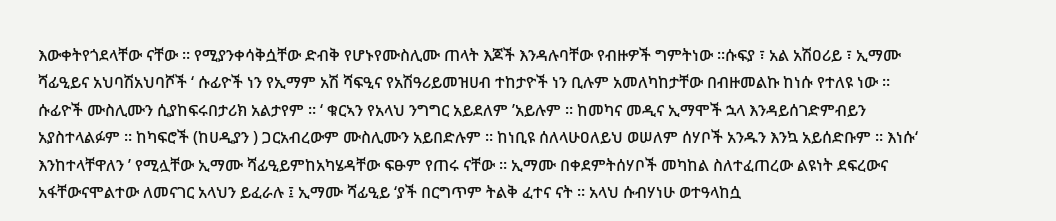እውቀትየጎደላቸው ናቸው ። የሚያንቀሳቅሷቸው ድብቅ የሆኑየሙስሊሙ ጠላት እጆች እንዳሉባቸው የብዙዎች ግምትነው ።ሱፍያ ፣ አል አሽዐሪይ ፣ ኢማሙ ሻፊዒይና አህባሽአህባሾች ‘ ሱፊዮች ነን የኢማም አሽ ሻፍዒና የአሽዓሪይመዝሀብ ተከታዮች ነን ቢሉም አመለካከታቸው በብዙመልኩ ከነሱ የተለዩ ነው ። ሱፊዮች ሙስሊሙን ሲያከፍሩበታሪክ አልታየም ። ‘ ቁርኣን የአላህ ንግግር አይደለም ’አይሉም ። ከመካና መዲና ኢማሞች ኋላ እንዳይሰገድምብይን አያስተላልፉም ። ከካፍሮች (ከሀዲያን ) ጋርአብረውም ሙስሊሙን አይበድሉም ። ከነቢዩ ሰለላሁዐለይህ ወሠለም ሰሃቦች አንዱን እንኳ አይሰድቡም ። እነሱ‘ እንከተላቸዋለን ’ የሚሏቸው ኢማሙ ሻፊዒይምከአካሄዳቸው ፍፁም የጠሩ ናቸው ። ኢማሙ በቀደምትሰሃቦች መካከል ስለተፈጠረው ልዩነት ደፍረውና አፋቸውናሞልተው ለመናገር አላህን ይፈራሉ ፤ ኢማሙ ሻፊዒይ ‘ያች በርግጥም ትልቅ ፈተና ናት ። አላህ ሱብሃነሁ ወተዓላከሷ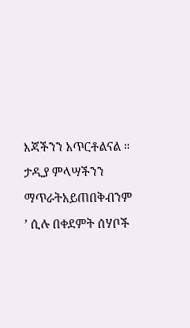እጃችንን አጥርቶልናል ። ታዲያ ምላሣችንን ማጥራትአይጠበቅብንም ’ ሲሉ በቀደምት ሰሃቦች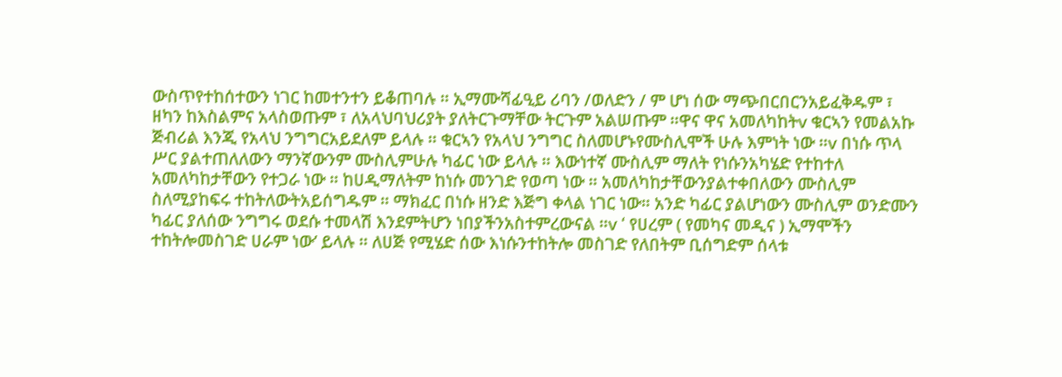ውስጥየተከሰተውን ነገር ከመተንተን ይቆጠባሉ ። ኢማሙሻፊዒይ ሪባን /ወለድን / ም ሆነ ሰው ማጭበርበርንአይፈቅዱም ፣ ዘካን ከእስልምና አላስወጡም ፣ ለአላህባህሪያት ያለትርጉማቸው ትርጉም አልሠጡም ።ዋና ዋና አመለካከትv ቁርኣን የመልአኩ ጅብሪል እንጂ የአላህ ንግግርአይደለም ይላሉ ። ቁርኣን የአላህ ንግግር ስለመሆኑየሙስሊሞች ሁሉ እምነት ነው ።v በነሱ ጥላ ሥር ያልተጠለለውን ማንኛውንም ሙስሊምሁሉ ካፊር ነው ይላሉ ። እውነተኛ ሙስሊም ማለት የነሱንአካሄድ የተከተለ አመለካከታቸውን የተጋራ ነው ። ከሀዲማለትም ከነሱ መንገድ የወጣ ነው ። አመለካከታቸውንያልተቀበለውን ሙስሊም ስለሚያከፍሩ ተከትለውትአይሰግዱም ። ማክፈር በነሱ ዘንድ እጅግ ቀላል ነገር ነው። አንድ ካፊር ያልሆነውን ሙስሊም ወንድሙን ካፊር ያለሰው ንግግሩ ወደሱ ተመላሽ እንደምትሆን ነበያችንአስተምረውናል ።v ‘ የሀረም ( የመካና መዲና ) ኢማሞችን ተከትሎመስገድ ሀራም ነው’ ይላሉ ። ለሀጅ የሚሄድ ሰው እነሱንተከትሎ መስገድ የለበትም ቢሰግድም ሰላቱ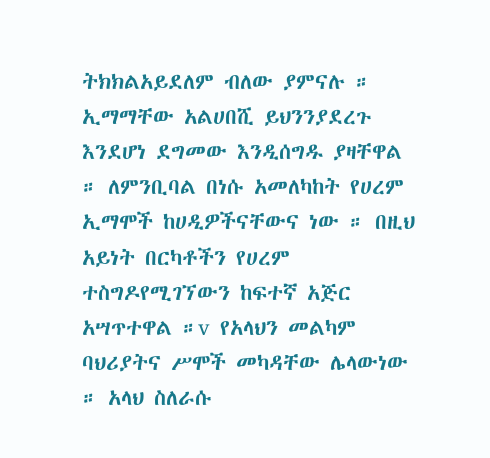ትክክልአይደለም ብለው ያምናሉ ። ኢማማቸው አልሀበሺ ይህንንያደረጉ እንደሆነ ደግመው እንዲሰግዱ ያዛቸዋል ። ለምንቢባል በነሱ አመለካከት የሀረም ኢማሞች ከሀዲዎችናቸውና ነው ። በዚህ አይነት በርካቶችን የሀረም ተስግዶየሚገኘውን ከፍተኛ አጅር አሣጥተዋል ።v የአላህን መልካም ባህሪያትና ሥሞች መካዳቸው ሌላውነው ። አላህ ስለራሱ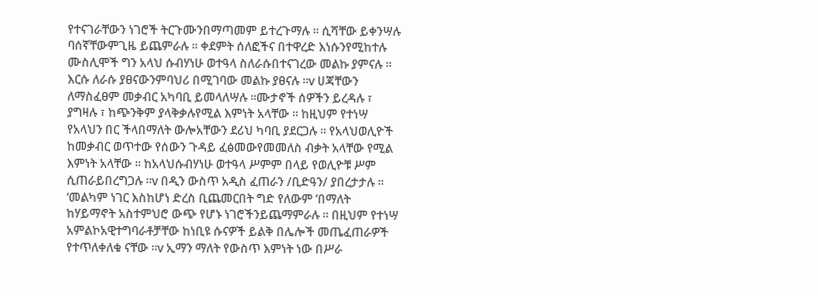የተናገራቸውን ነገሮች ትርጉሙንበማጣመም ይተረጉማሉ ። ሲሻቸው ይቀንሣሉ ባሰኛቸውምጊዜ ይጨምራሉ ። ቀደምት ሰለፎችና በተዋረድ እነሱንየሚከተሉ ሙስሊሞች ግን አላህ ሱብሃነሁ ወተዓላ ስለራሱበተናገረው መልኩ ያምናሉ ። እርሱ ለራሱ ያፀናውንምባህሪ በሚገባው መልኩ ያፀናሉ ።v ሀጃቸውን ለማስፈፀም መቃብር አካባቢ ይመላለሣሉ ።ሙታኖች ሰዎችን ይረዳሉ ፣ ያግዛሉ ፣ ከጭንቅም ያላቅቃሉየሚል እምነት አላቸው ። ከዚህም የተነሣ የአላህን በር ችላበማለት ውሎአቸውን ደሪህ ካባቢ ያደርጋሉ ። የአላህወሊዮች ከመቃብር ወጥተው የሰውን ጉዳይ ፈፅመውየመመለስ ብቃት አላቸው የሚል እምነት አላቸው ። ከአላህሱብሃነሁ ወተዓላ ሥምም በላይ የወሊዮቹ ሥም ሲጠራይበረግጋሉ ።v በዲን ውስጥ አዲስ ፈጠራን /ቢድዓን/ ያበረታታሉ ። ‘መልካም ነገር እስከሆነ ድረስ ቢጨመርበት ግድ የለውም ’በማለት ከሃይማኖት አስተምህሮ ውጭ የሆኑ ነገሮችንይጨማምራሉ ። በዚህም የተነሣ አምልኮአዊተግባራቶቻቸው ከነቢዩ ሱናዎች ይልቅ በሌሎች መጤፈጠራዎች የተጥለቀለቁ ናቸው ።v ኢማን ማለት የውስጥ እምነት ነው በሥራ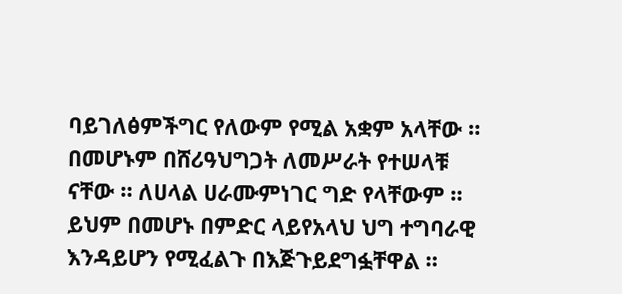ባይገለፅምችግር የለውም የሚል አቋም አላቸው ። በመሆኑም በሸሪዓህግጋት ለመሥራት የተሠላቹ ናቸው ። ለሀላል ሀራሙምነገር ግድ የላቸውም ። ይህም በመሆኑ በምድር ላይየአላህ ህግ ተግባራዊ እንዳይሆን የሚፈልጉ በእጅጉይደግፏቸዋል ።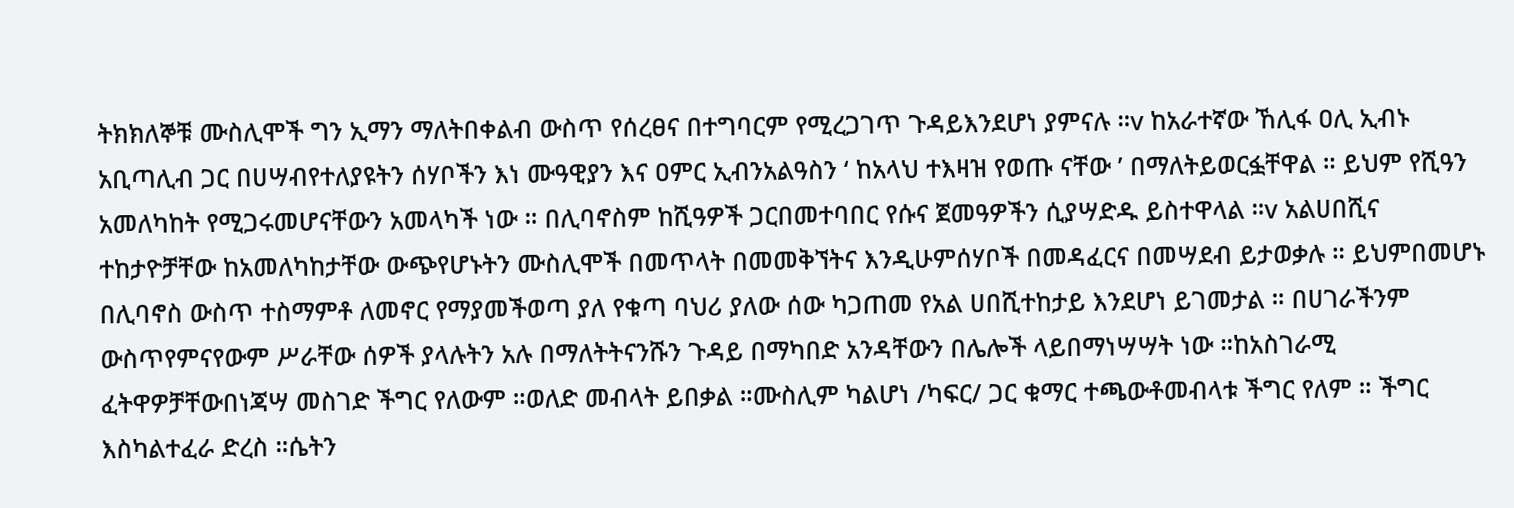ትክክለኞቹ ሙስሊሞች ግን ኢማን ማለትበቀልብ ውስጥ የሰረፀና በተግባርም የሚረጋገጥ ጉዳይእንደሆነ ያምናሉ ።v ከአራተኛው ኸሊፋ ዐሊ ኢብኑ አቢጣሊብ ጋር በሀሣብየተለያዩትን ሰሃቦችን እነ ሙዓዊያን እና ዐምር ኢብንአልዓስን ‘ ከአላህ ተእዛዝ የወጡ ናቸው ’ በማለትይወርፏቸዋል ። ይህም የሺዓን አመለካከት የሚጋሩመሆናቸውን አመላካች ነው ። በሊባኖስም ከሺዓዎች ጋርበመተባበር የሱና ጀመዓዎችን ሲያሣድዱ ይስተዋላል ።v አልሀበሺና ተከታዮቻቸው ከአመለካከታቸው ውጭየሆኑትን ሙስሊሞች በመጥላት በመመቅኘትና እንዲሁምሰሃቦች በመዳፈርና በመሣደብ ይታወቃሉ ። ይህምበመሆኑ በሊባኖስ ውስጥ ተስማምቶ ለመኖር የማያመችወጣ ያለ የቁጣ ባህሪ ያለው ሰው ካጋጠመ የአል ሀበሺተከታይ እንደሆነ ይገመታል ። በሀገራችንም ውስጥየምናየውም ሥራቸው ሰዎች ያላሉትን አሉ በማለትትናንሹን ጉዳይ በማካበድ አንዳቸውን በሌሎች ላይበማነሣሣት ነው ።ከአስገራሚ ፈትዋዎቻቸውበነጃሣ መስገድ ችግር የለውም ።ወለድ መብላት ይበቃል ።ሙስሊም ካልሆነ /ካፍር/ ጋር ቁማር ተጫውቶመብላቱ ችግር የለም ። ችግር እስካልተፈራ ድረስ ።ሴትን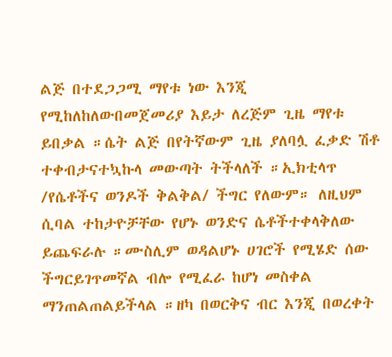ልጅ በተደጋጋሚ ማየቱ ነው እንጂ የሚከለከለውበመጀመሪያ እይታ ለረጅም ጊዜ ማየቱ ይበቃል ።ሴት ልጅ በየትኛውም ጊዜ ያለባሏ ፈቃድ ሽቶ ተቀብታናተኳኩላ መውጣት ትችላለች ።ኢክቲላጥ /የሴቶችና ወንዶች ቅልቅል/ ችግር የለውም። ለዚህም ሲባል ተከታዮቻቸው የሆኑ ወንድና ሴቶችተቀላቅለው ይጨፍራሉ ።ሙስሊም ወዳልሆኑ ሀገሮች የሚሄድ ሰው ችግርይገጥመኛል ብሎ የሚፈራ ከሆነ መስቀል ማንጠልጠልይችላል ።ዘካ በወርቅና ብር እንጂ በወረቀት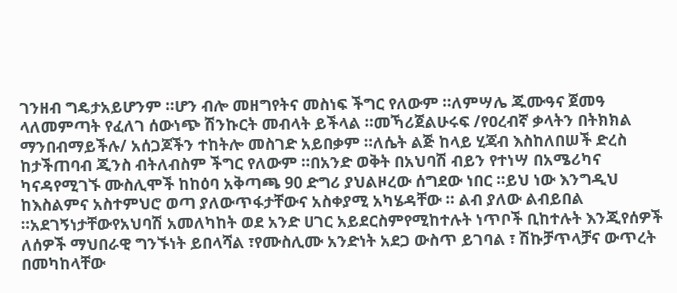ገንዘብ ግዴታአይሆንም ።ሆን ብሎ መዘግየትና መስነፍ ችግር የለውም ።ለምሣሌ ጁሙዓና ጀመዓ ላለመምጣት የፈለገ ሰውነጭ ሽንኩርት መብላት ይችላል ።መኻሪጀልሁሩፍ /የዐረብኛ ቃላትን በትክክል ማንበብማይችሉ/ አሰጋጆችን ተከትሎ መስገድ አይበቃም ።ለሴት ልጅ ከላይ ሂጃብ እስከለበሠች ድረስ ከታችጠባብ ጂንስ ብትለብስም ችግር የለውም ።በአንድ ወቅት በአህባሽ ብይን የተነሣ በአሜሪካና ካናዳየሚገኙ ሙስሊሞች ከከዕባ አቅጣጫ 90 ድግሪ ያህልዞረው ሰግደው ነበር ።ይህ ነው እንግዲህ ከእስልምና አስተምህሮ ወጣ ያለውጥፋታቸውና አስቀያሚ አካሄዳቸው ። ልብ ያለው ልብይበል ።አደገኝነታቸውየአህባሽ አመለካከት ወደ አንድ ሀገር አይደርስምየሚከተሉት ነጥቦች ቢከተሉት እንጂየሰዎች ለሰዎች ማህበራዊ ግንኙነት ይበላሻል ፣የሙስሊሙ አንድነት አደጋ ውስጥ ይገባል ፣ ሽኩቻጥላቻና ውጥረት በመካከላቸው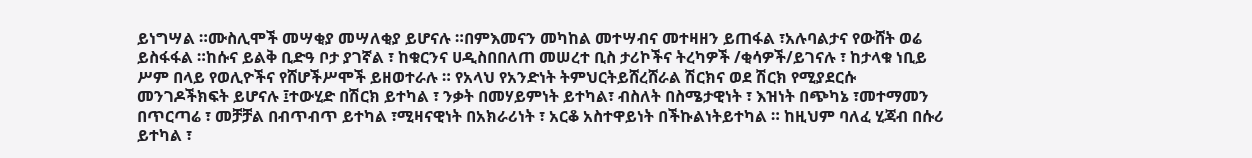ይነግሣል ።ሙስሊሞች መሣቂያ መሣለቂያ ይሆናሉ ።በምእመናን መካከል መተሣብና መተዛዘን ይጠፋል ፣አሉባልታና የውሸት ወሬ ይስፋፋል ።ከሱና ይልቅ ቢድዓ ቦታ ያገኛል ፣ ከቁርንና ሀዲስበበለጠ መሠረተ ቢስ ታሪኮችና ትረካዎች /ቂሳዎች/ይገናሉ ፣ ከታላቁ ነቢይ ሥም በላይ የወሊዮችና የሸሆችሥሞች ይዘወተራሉ ። የአላህ የአንድነት ትምህርትይሸረሸራል ሽርክና ወደ ሽርክ የሚያደርሱ መንገዶችክፍት ይሆናሉ ፤ተውሂድ በሽርክ ይተካል ፣ ንቃት በመሃይምነት ይተካል፣ ብስለት በስሜታዊነት ፣ እዝነት በጭካኔ ፣መተማመን በጥርጣሬ ፣ መቻቻል በብጥብጥ ይተካል ፣ሚዛናዊነት በአክራሪነት ፣ አርቆ አስተዋይነት በችኩልነትይተካል ። ከዚህም ባለፈ ሂጃብ በሱሪ ይተካል ፣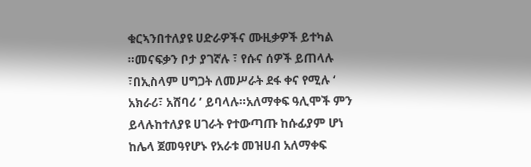ቁርኣንበተለያዩ ሀድራዎችና ሙዚቃዎች ይተካል ።መናፍቃን ቦታ ያገኛሉ ፣ የሱና ሰዎች ይጠላሉ ፣በኢስላም ሀግጋት ለመሥራት ደፋ ቀና የሚሉ ‘ አክራሪ፣ አሸባሪ ’ ይባላሉ።አለማቀፍ ዓሊሞች ምን ይላሉከተለያዩ ሀገራት የተውጣጡ ከሱፊያም ሆነ ከሌላ ጀመዓየሆኑ የአራቱ መዝሀብ አለማቀፍ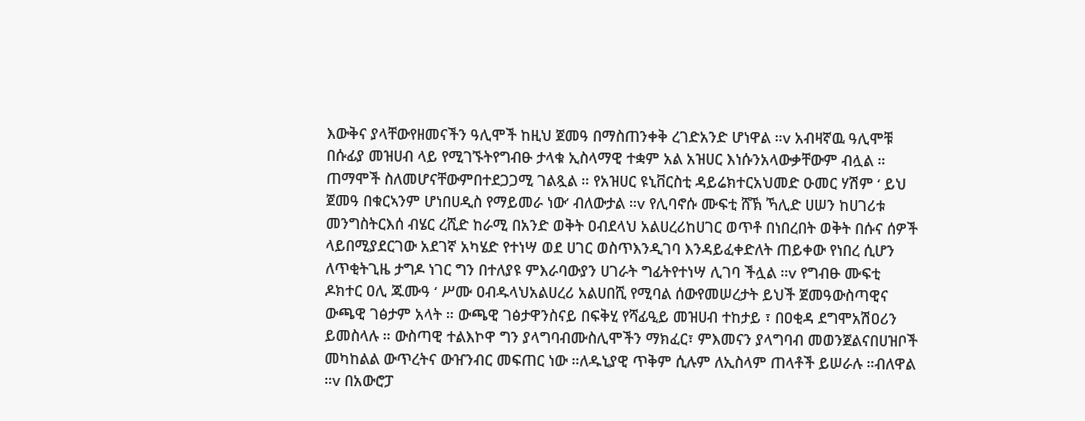እውቅና ያላቸውየዘመናችን ዓሊሞች ከዚህ ጀመዓ በማስጠንቀቅ ረገድአንድ ሆነዋል ።v አብዛኛዉ ዓሊሞቹ በሱፊያ መዝሀብ ላይ የሚገኙትየግብፁ ታላቁ ኢስላማዊ ተቋም አል አዝሀር እነሱንአላውቃቸውም ብሏል ። ጠማሞች ስለመሆናቸውምበተደጋጋሚ ገልጿል ። የአዝሀር ዩኒቨርስቲ ዳይሬክተርአህመድ ዑመር ሃሽም ‘ ይህ ጀመዓ በቁርኣንም ሆነበሀዲስ የማይመራ ነው’ ብለውታል ።v የሊባኖሱ ሙፍቲ ሸኽ ኻሊድ ሀሠን ከሀገሪቱ መንግስትርእሰ ብሄር ረሺድ ከራሚ በአንድ ወቅት ዐብደላህ አልሀረሪከሀገር ወጥቶ በነበረበት ወቅት በሱና ሰዎች ላይበሚያደርገው አደገኛ አካሄድ የተነሣ ወደ ሀገር ወስጥእንዲገባ እንዳይፈቀድለት ጠይቀው የነበረ ሲሆን ለጥቂትጊዜ ታግዶ ነገር ግን በተለያዩ ምእራባውያን ሀገራት ግፊትየተነሣ ሊገባ ችሏል ።v የግብፁ ሙፍቲ ዶክተር ዐሊ ጁሙዓ ‘ ሥሙ ዐብዱላህአልሀረሪ አልሀበሺ የሚባል ሰውየመሠረታት ይህች ጀመዓውስጣዊና ውጫዊ ገፅታም አላት ። ውጫዊ ገፅታዋንስናይ በፍቅሂ የሻፊዒይ መዝሀብ ተከታይ ፣ በዐቂዳ ደግሞአሽዐሪን ይመስላሉ ። ውስጣዊ ተልእኮዋ ግን ያላግባብሙስሊሞችን ማክፈር፣ ምእመናን ያላግባብ መወንጀልናበሀዝቦች መካከልል ውጥረትና ውዠንብር መፍጠር ነው ።ለዱኒያዊ ጥቅም ሲሉም ለኢስላም ጠላቶች ይሠራሉ ።ብለዋል ።v በአውሮፓ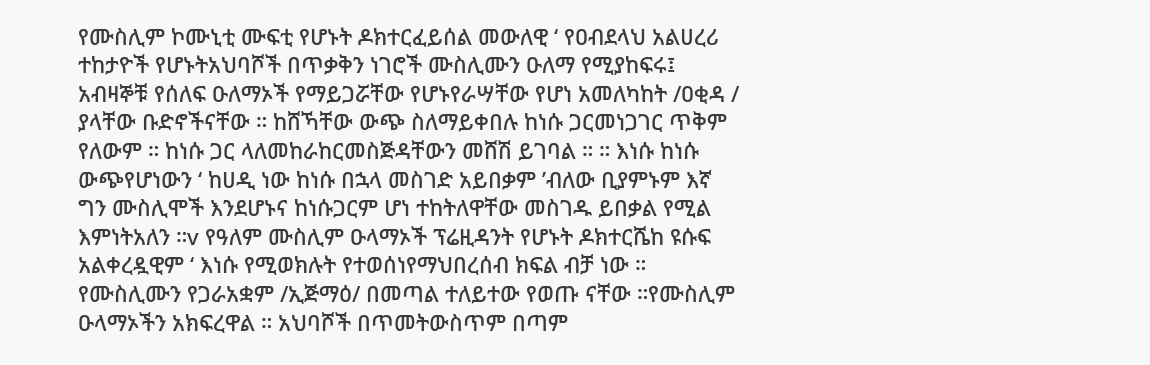የሙስሊም ኮሙኒቲ ሙፍቲ የሆኑት ዶክተርፈይሰል መውለዊ ‘ የዐብደላህ አልሀረሪ ተከታዮች የሆኑትአህባሾች በጥቃቅን ነገሮች ሙስሊሙን ዑለማ የሚያከፍሩ፤ አብዛኞቹ የሰለፍ ዑለማኦች የማይጋሯቸው የሆኑየራሣቸው የሆነ አመለካከት /ዐቂዳ / ያላቸው ቡድኖችናቸው ። ከሸኻቸው ውጭ ስለማይቀበሉ ከነሱ ጋርመነጋገር ጥቅም የለውም ። ከነሱ ጋር ላለመከራከርመስጅዳቸውን መሸሽ ይገባል ። ። እነሱ ከነሱ ውጭየሆነውን ‘ ከሀዲ ነው ከነሱ በኋላ መስገድ አይበቃም ’ብለው ቢያምኑም እኛ ግን ሙስሊሞች እንደሆኑና ከነሱጋርም ሆነ ተከትለዋቸው መስገዱ ይበቃል የሚል እምነትአለን ።v የዓለም ሙስሊም ዑላማኦች ፕሬዚዳንት የሆኑት ዶክተርሼከ ዩሱፍ አልቀረዷዊም ‘ እነሱ የሚወክሉት የተወሰነየማህበረሰብ ክፍል ብቻ ነው ። የሙስሊሙን የጋራአቋም /ኢጅማዕ/ በመጣል ተለይተው የወጡ ናቸው ።የሙስሊም ዑላማኦችን አክፍረዋል ። አህባሾች በጥመትውስጥም በጣም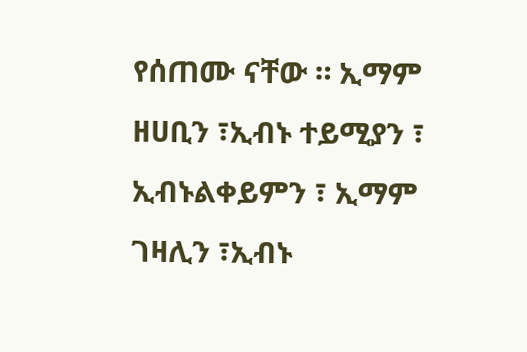የሰጠሙ ናቸው ። ኢማም ዘሀቢን ፣ኢብኑ ተይሚያን ፣ ኢብኑልቀይምን ፣ ኢማም ገዛሊን ፣ኢብኑ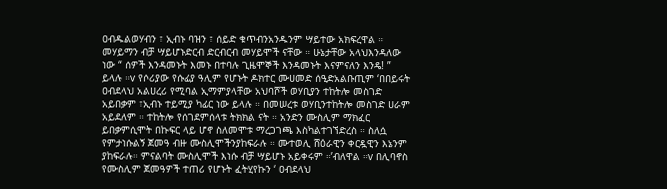ዐብዱልወሃብን ፣ ኢብኑ ባዝን ፣ ሰይድ ቁጥብንአንዱንም ሣይተው አክፍረዋል ። መሃይማን ብቻ ሣይሆኑድርብ ድርብርብ መሃይሞች ናቸው ። ሁኔታቸው አላህእንዳለው ነው “ ሰዎች እንዳመኑት እመኑ በተባሉ ጊዜሞኞች እንዳመኑት እናምናለን እንዴ! ” ይላሉ ።v የሶሪያው የሱፊያ ዓሊም የሆኑት ዶክተር ሙሀመድ ሰዒድአልቡጢም ‘በበይሩት ዐብደላህ አልሀረሪ የሚባል ኢማምያላቸው አህባሾች ወሃቢያን ተከትሎ መስገድ አይበቃም ፣ኢብኑ ተይሚያ ካፊር ነው ይላሉ ። በመሠረቱ ወሃቢንተከትሎ መስገድ ሀራም አይደለም ። ተከትሎ የሰገደምሰላቱ ትክክል ናት ። አንድን ሙስሊም ማክፈር ይበቃምሲሞት በኩፍር ላይ ሆኖ ስለመሞቱ ማረጋገጫ እስካልተገኘድረስ ። ስለሷ የምታነሱልኝ ጀመዓ ብዙ ሙስሊሞችንያከፍራሉ ። ሙተወሊ ሸዕራዊን ቀርዷዊን እኔንም ያከፍራሉ። ምናልባት ሙስሊሞች እነሱ ብቻ ሣይሆኑ አይቀሩም ።’ብለዋል ።v በሊባኖስ የሙስሊም ጀመዓዎች ተጠሪ የሆኑት ፈትሂየኩን ‘ ዐብደላህ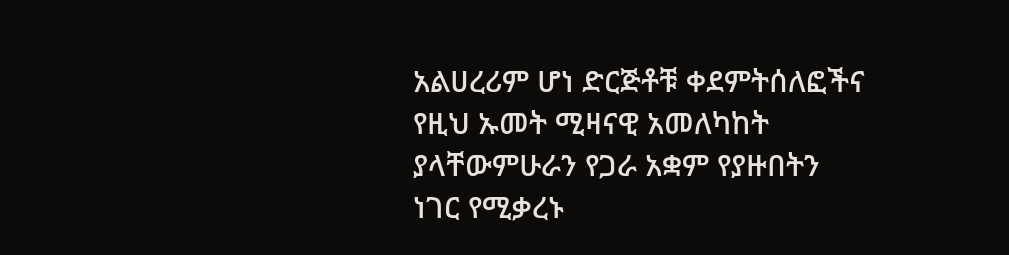አልሀረሪም ሆነ ድርጅቶቹ ቀደምትሰለፎችና የዚህ ኡመት ሚዛናዊ አመለካከት ያላቸውምሁራን የጋራ አቋም የያዙበትን ነገር የሚቃረኑ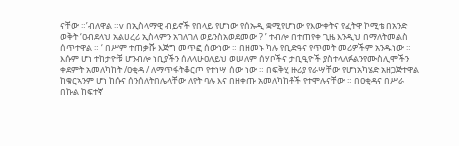ናቸው ።’ብለዋል ።v በኢስላማዊ ብይኖች የበላይ የሆነው የሰኡዲ ቋሚየሆነው የእውቀትና የፈትዋ ኮሚቴ በአንድ ወቅት ‘ዐብደላህ አልሀረሪ ኢስላምን አገለገለ ወይንስአወደመው ? ’ ተብሎ በተጠየቀ ጊዜ እንዲህ በማለትመልስ ሰጥተዋል ። ‘ በሥም ተጠቃሹ እጅግ መጥፎ ሰውነው ። በዘመኑ ካሉ የቢድዓና የጥመት መሪዎችም አንዱነው ። እሱም ሆነ ተከታዮቹ ሆንብሎ ነቢያችን ሰለላሁዐለይህ ወሠለም ሰሃቦችና ታቢዒዮች ያስተላለፉልንየሙስሊሞችን ቀደምት አመለካከት /ዐቂዳ / ለማጥፋትቆርጦ የተነሣ ሰው ነው ። በፍቅሂ ዙሪያ የራሣቸው የሆነአካሄድ አዘጋጅተዋል ከቁርኣንም ሆነ ከሱና ሰንሰለትበሌላቸው ለየት ባሉ እና በዘቀጡ አመለካከቶች የተሞሉናቸው ። በዐቂዳና በሥራ በኩል ከፍተኛ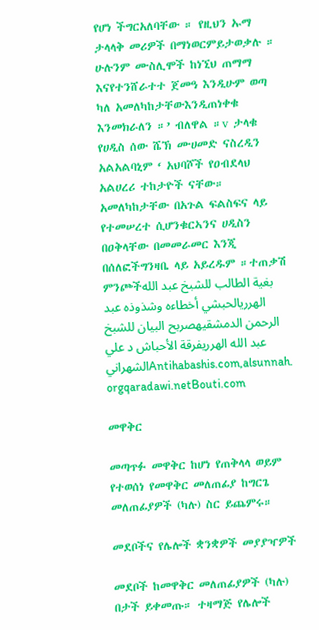የሆነ ችግርአለባቸው ። የዚህን ኡማ ታላላቅ መሪዎች በማነወርምይታወቃሉ ። ሁሉንም ሙስሊሞች ከነኚህ ጠማማ እናየተንሸራተተ ጀመዓ እንዲሁም ወጣ ካለ አመለካከታቸውእንዲጠነቀቁ እንመክራለን ።’ ብለዋል ።v ታላቁ የሀዲስ ሰው ሼኽ ሙሀመድ ናስረዲን አልአልባኒም ‘ አህባሾች የዐብደላህ አልሀረሪ ተከታዮች ናቸው። አመለካከታቸው በአጉል ፍልስፍና ላይ የተመሠረተ ሲሆንቁርኣንና ሀዲስን በዐቅላቸው በመመራመር እንጂ በሰለፎችግንዛቤ ላይ አይረዱም ።ተጠቃሽ ምንጮችبغية الطالب للشبخ عبد الله الهرريالحبشي أخطاءه وشذوذه عبد الرحمن الدمشقيهصربح البيان للشبخ عبد الله الهرريفرقة الأحباش د علي الشهرانيAntihabashis.com,alsunnah. orgqaradawi.netBouti.com

መዋቅር

መጣጥፉ መዋቅር ከሆነ የጠቅላላ ወይም የተወሰነ የመዋቅር መለጠፊያ ከግርጌ መለጠፊያዎች (ካሉ) ስር ይጨምሩ።

መደቦችና የሌሎች ቋንቋዎች መያያዣዎች

መደቦች ከመዋቅር መለጠፊያዎች (ካሉ) በታች ይቀመጡ። ተዛማጅ የሌሎች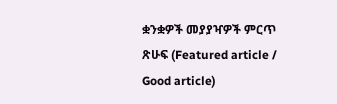ቋንቋዎች መያያዣዎች ምርጥ ጽሁፍ (Featured article / Good article)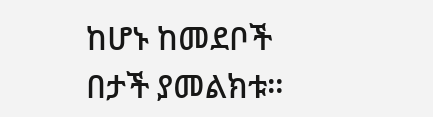ከሆኑ ከመደቦች በታች ያመልክቱ።